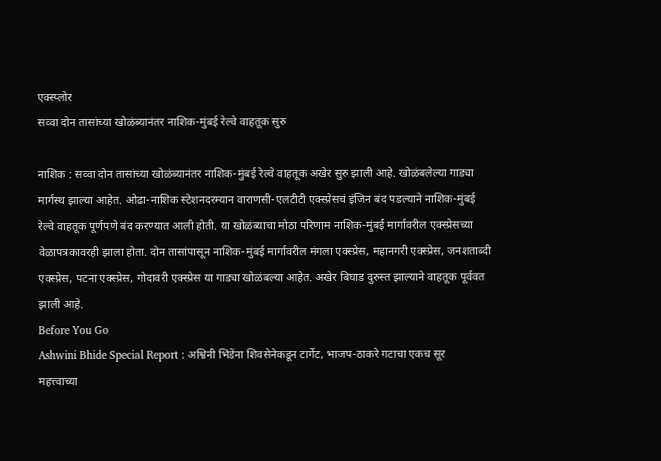एक्स्प्लोर
सव्वा दोन तासांच्या खोळंब्यानंतर नाशिक-मुंबई रेल्वे वाहतूक सुरु

नाशिक : सव्वा दोन तासांच्या खोळंब्यानंतर नाशिक-मुंबई रेल्वे वाहतूक अखेर सुरु झाली आहे. खोळंबलेल्या गाड्या मार्गस्थ झाल्या आहेत. ओढा-नाशिक स्टेशनदरम्यान वाराणसी-एलटीटी एक्स्प्रेसचं इंजिन बंद पडल्याने नाशिक-मुंबई रेल्वे वाहतूक पूर्णपणे बंद करण्यात आली होती. या खोळंब्याचा मोठा परिणाम नाशिक-मुंबई मार्गावरील एक्स्प्रेसच्या वेळापत्रकावरही झाला होता. दोन तासांपासून नाशिक-मुंबई मार्गावरील मंगला एक्स्प्रेस, महानगरी एक्स्प्रेस, जनशताब्दी एक्स्प्रेस, पटना एक्स्प्रेस, गोदावरी एक्स्प्रेस या गाड्या खोळंबल्या आहेत. अखेर बिघाड दुरुस्त झाल्याने वाहतूक पूर्ववत झाली आहे.
Before You Go
Ashwini Bhide Special Report : अश्विनी भिंडेंना शिवसेनेकडून टार्गेट, भाजप-ठाकरे गटाचा एकच सूर
महत्त्वाच्या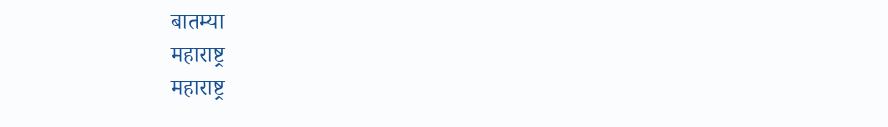बातम्या
महाराष्ट्र
महाराष्ट्र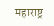महाराष्ट्र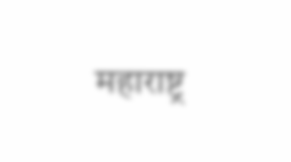महाराष्ट्र